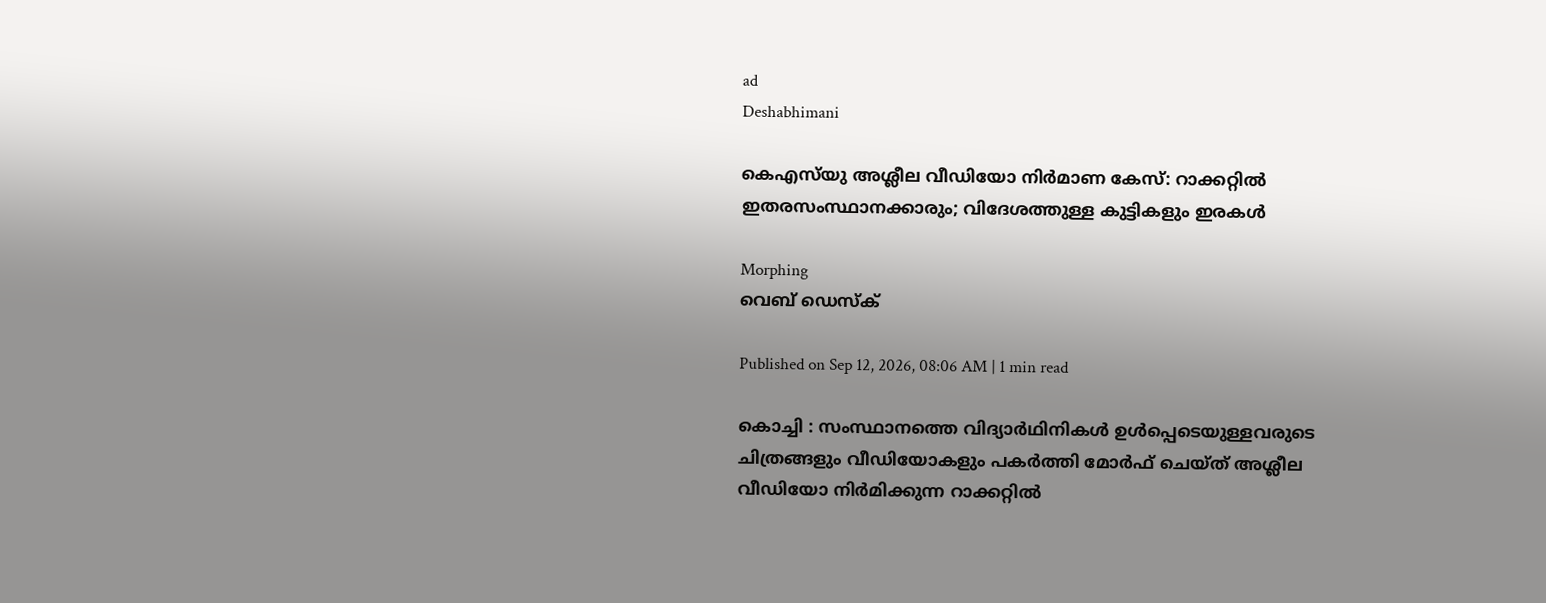ad
Deshabhimani

കെഎസ്‌യു അശ്ലീല വീഡിയോ നിർമാണ കേസ്‌: റാക്കറ്റിൽ ഇതരസംസ്ഥാനക്കാരും; വിദേശത്തുള്ള കുട്ടികളും ഇരകൾ

Morphing
വെബ് ഡെസ്ക്

Published on Sep 12, 2026, 08:06 AM | 1 min read

കൊച്ചി : സംസ്ഥാനത്തെ വിദ്യാർഥിനികൾ ഉൾപ്പെടെയുള്ളവരുടെ ചിത്രങ്ങളും വീഡിയോകളും പകർത്തി മോർഫ്‌ ചെയ്‌ത്‌ അശ്ലീല വീഡിയോ നിർമിക്കുന്ന റാക്കറ്റിൽ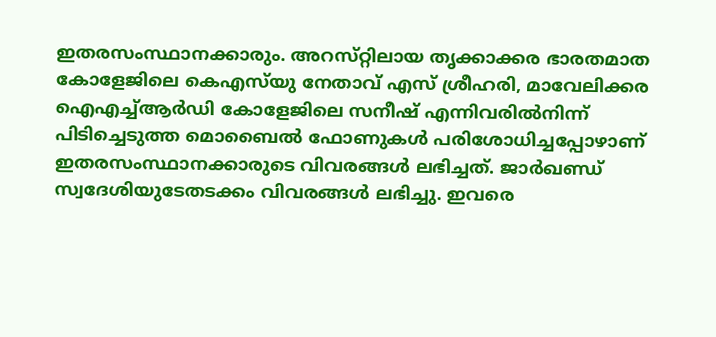ഇതരസംസ്ഥാനക്കാരും. അറസ്‌റ്റിലായ തൃക്കാക്കര ഭാരതമാത കോളേജിലെ കെഎസ്‌യു നേതാവ്‌ എസ്‌ ശ്രീഹരി, മാവേലിക്കര ഐഎച്ച്‌ആർഡി കോളേജിലെ സനീഷ്‌ എന്നിവരിൽനിന്ന്‌ പിടിച്ചെടുത്ത മൊബൈൽ ഫോണുകൾ പരിശോധിച്ചപ്പോഴാണ്‌ ഇതരസംസ്ഥാനക്കാരുടെ വിവരങ്ങൾ ലഭിച്ചത്‌. ജാർഖണ്ഡ്‌ സ്വദേശിയുടേതടക്കം വിവരങ്ങൾ ലഭിച്ചു. ഇവരെ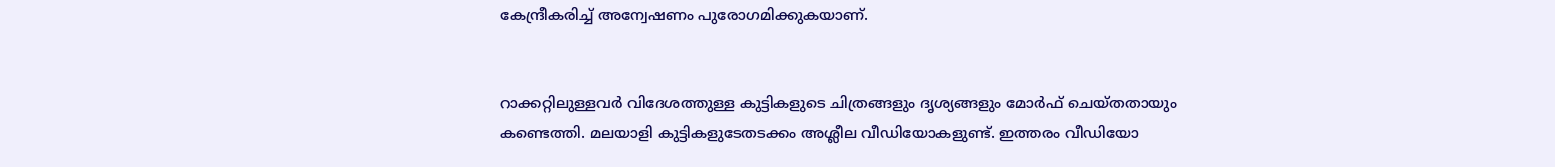കേന്ദ്രീകരിച്ച്‌ അന്വേഷണം പുരോഗമിക്കുകയാണ്‌.


റാക്കറ്റിലുള്ളവർ വിദേശത്തുള്ള കുട്ടികളുടെ ചിത്രങ്ങളും ദൃശ്യങ്ങളും മോർഫ്‌ ചെയ്‌തതായും കണ്ടെത്തി. മലയാളി കുട്ടികളുടേതടക്കം അശ്ലീല വീഡിയോകളുണ്ട്‌. ഇത്തരം വീഡിയോ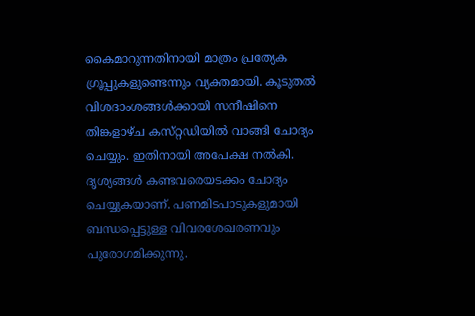കൈമാറുന്നതിനായി മാത്രം പ്രത്യേക ഗ്രൂപ്പുകളുണ്ടെന്നും വ്യക്തമായി. കൂടുതൽ വിശദാംശങ്ങൾക്കായി സനീഷിനെ തിങ്കളാഴ്‌ച കസ്‌റ്റഡിയിൽ വാങ്ങി ചോദ്യം ചെയ്യും. ഇതിനായി അപേക്ഷ നൽകി. ദൃശ്യങ്ങൾ കണ്ടവരെയടക്കം ചോദ്യം ചെയ്യുകയാണ്‌. പണമിടപാടുകളുമായി ബന്ധപ്പെട്ടുള്ള വിവരശേഖരണവും പുരോഗമിക്കുന്നു.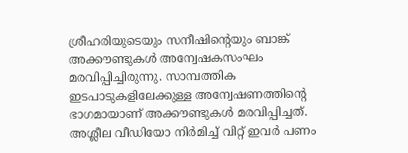ശ്രീഹരിയുടെയും സനീഷിന്റെയും ബാങ്ക്‌ അക്ക‍ൗണ്ടുകൾ അന്വേഷകസംഘം മരവിപ്പിച്ചിരുന്നു. സാമ്പത്തിക ഇടപാടുകളിലേക്കുള്ള അന്വേഷണത്തിന്റെ ഭാഗമായാണ് അക്കൗണ്ടുകൾ മരവിപ്പിച്ചത്. അശ്ലീല വീഡിയോ നിർമിച്ച്‌ വിറ്റ്‌ ഇവർ പണം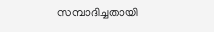സമ്പാദിച്ചതായി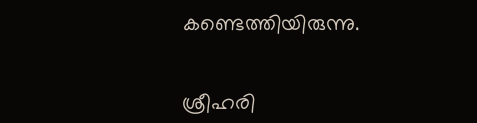കണ്ടെത്തിയിരുന്നു.


ശ്രീഹരി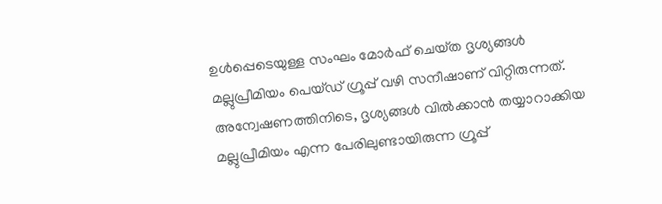ഉൾപ്പെടെയുള്ള സംഘം മോർഫ്‌ ചെയ്‌ത ദൃശ്യങ്ങൾ മല്ലുപ്രീമിയം പെയ്‌ഡ്‌ ഗ്രൂപ്പ്‌ വഴി സനീഷാണ്‌ വിറ്റിരുന്നത്‌. അന്വേഷണത്തിനിടെ, ദൃശ്യങ്ങൾ വിൽക്കാൻ തയ്യാറാക്കിയ മല്ലുപ്രീമിയം എന്ന പേരിലുണ്ടായിരുന്ന ഗ്രൂപ്പ്‌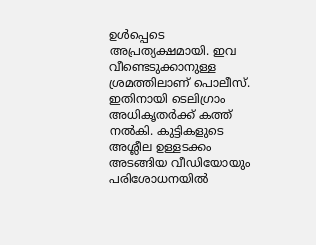ഉൾപ്പെടെ അപ്രത്യക്ഷമായി. ഇവ വീണ്ടെടുക്കാനുള്ള ശ്രമത്തിലാണ്‌ പൊലീസ്‌. ഇതിനായി ടെലിഗ്രാം അധികൃതർക്ക്‌ കത്ത്‌ നൽകി. കുട്ടികളുടെ അശ്ലീല ഉള്ളടക്കം അടങ്ങിയ വീഡിയോയും പരിശോധനയിൽ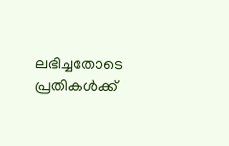ലഭിച്ചതോടെ പ്രതികൾക്ക്‌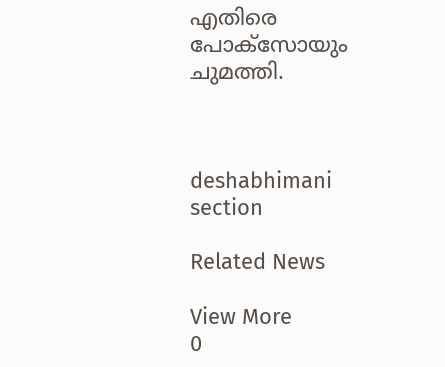എതിരെ പോക്‌സോയും ചുമത്തി.



deshabhimani section

Related News

View More
0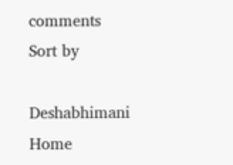comments
Sort by

Deshabhimani
Home